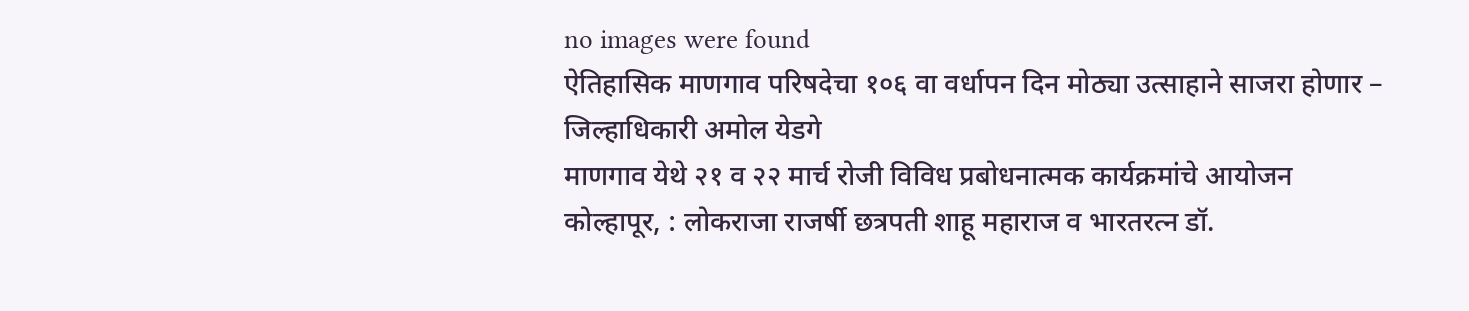no images were found
ऐतिहासिक माणगाव परिषदेचा १०६ वा वर्धापन दिन मोठ्या उत्साहाने साजरा होणार – जिल्हाधिकारी अमोल येडगे
माणगाव येथे २१ व २२ मार्च रोजी विविध प्रबोधनात्मक कार्यक्रमांचे आयोजन
कोल्हापूर, : लोकराजा राजर्षी छत्रपती शाहू महाराज व भारतरत्न डॉ.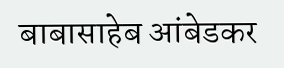बाबासाहेब आंबेडकर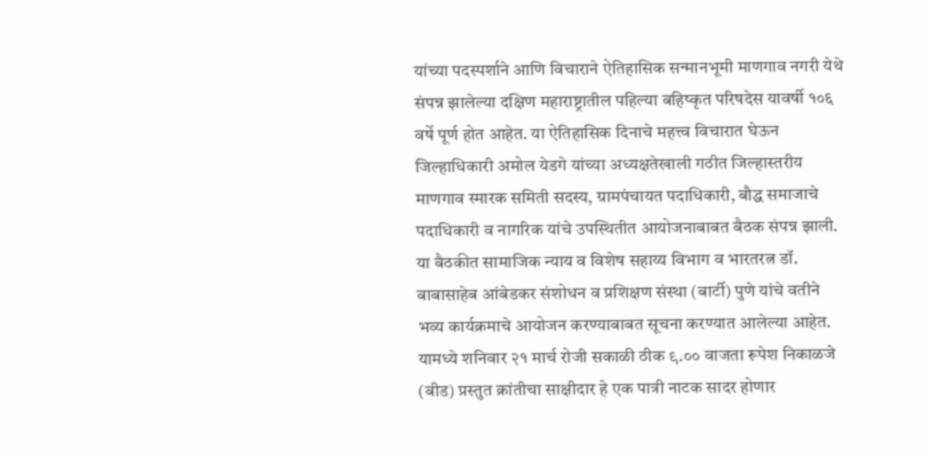यांच्या पदस्पर्शाने आणि विचाराने ऐतिहासिक सन्मानभूमी माणगाव नगरी येथे संपन्न झालेल्या दक्षिण महाराष्ट्रातील पहिल्या बहिष्कृत परिषदेस यावर्षी १०६ वर्षे पूर्ण होत आहेत. या ऐतिहासिक दिनाचे महत्त्व विचारात घेऊन जिल्हाधिकारी अमोल येडगे यांच्या अध्यक्षतेखाली गठीत जिल्हास्तरीय माणगाव स्मारक समिती सदस्य, ग्रामपंचायत पदाधिकारी, बौद्ध समाजाचे पदाधिकारी व नागरिक यांचे उपस्थितीत आयोजनाबाबत बैठक संपन्न झाली.
या बैठकीत सामाजिक न्याय व विशेष सहाय्य विभाग व भारतरत्न डॉ. बाबासाहेब आंबेडकर संशोधन व प्रशिक्षण संस्था (बार्टी) पुणे यांचे वतीने भव्य कार्यक्रमाचे आयोजन करण्याबाबत सूचना करण्यात आलेल्या आहेत. यामध्ये शनिवार २१ मार्च रोजी सकाळी ठीक ९.०० वाजता रूपेश निकाळजे (बीड) प्रस्तुत क्रांतीचा साक्षीदार हे एक पात्री नाटक सादर होणार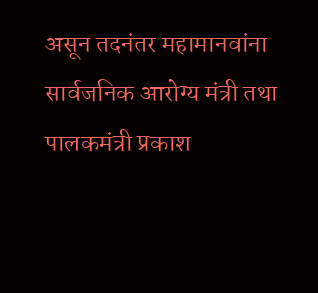असून तदनंतर महामानवांना सार्वजनिक आरोग्य मंत्री तथा पालकमंत्री प्रकाश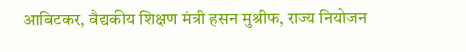आबिटकर, वैद्यकीय शिक्षण मंत्री हसन मुश्रीफ, राज्य नियोजन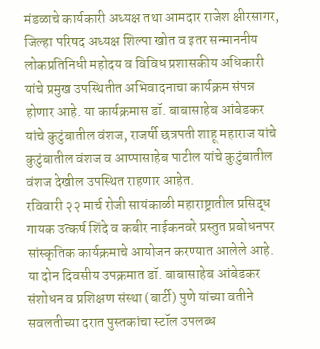मंडळाचे कार्यकारी अध्यक्ष तथा आमदार राजेश क्षीरसागर, जिल्हा परिषद अध्यक्ष शिल्पा खोत व इतर सन्माननीय लोकप्रतिनिधी महोदय व विविध प्रशासकीय अधिकारी यांचे प्रमुख उपस्थितीत अभिवादनाचा कार्यक्रम संपन्न होणार आहे. या कार्यक्रमास डॉ. बाबासाहेब आंबेडकर यांचे कुटुंबातील वंशज, राजर्षी छत्रपती शाहू महाराज यांचे कुटुंबातील वंशज व आप्पासाहेब पाटील यांचे कुटुंबातील वंशज देखील उपस्थित राहणार आहेत.
रविवारी २२ मार्च रोजी सायंकाळी महाराष्ट्रातील प्रसिद्ध गायक उत्कर्ष शिंदे व कबीर नाईकनवरे प्रस्तुत प्रबोधनपर सांस्कृतिक कार्यक्रमाचे आयोजन करण्यात आलेले आहे. या दोन दिवसीय उपक्रमात डॉ. बाबासाहेब आंबेडकर संशोधन व प्रशिक्षण संस्था (बार्टी) पुणे यांच्या वतीने सवलतीच्या दरात पुस्तकांचा स्टॉल उपलब्ध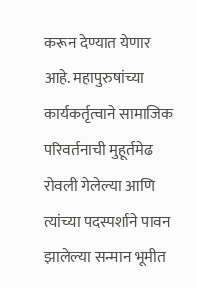करून देण्यात येणार आहे. महापुरुषांच्या कार्यकर्तृत्वाने सामाजिक परिवर्तनाची मुहूर्तमेढ रोवली गेलेल्या आणि त्यांच्या पदस्पर्शाने पावन झालेल्या सन्मान भूमीत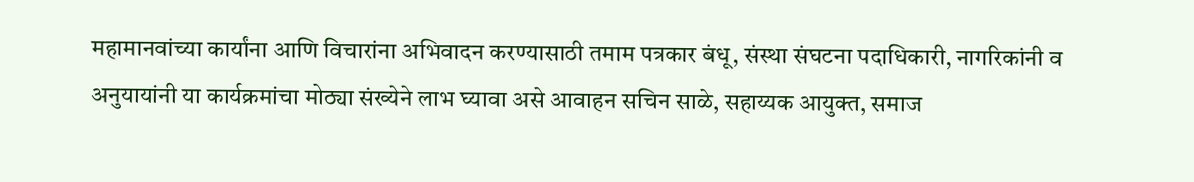महामानवांच्या कार्यांना आणि विचारांना अभिवादन करण्यासाठी तमाम पत्रकार बंधू, संस्था संघटना पदाधिकारी, नागरिकांनी व अनुयायांनी या कार्यक्रमांचा मोठ्या संख्येने लाभ घ्यावा असे आवाहन सचिन साळे, सहाय्यक आयुक्त, समाज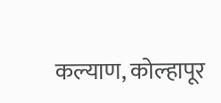कल्याण, कोल्हापूर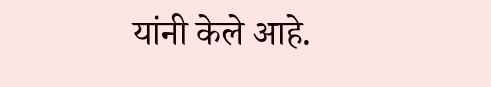यांनी केले आहे.